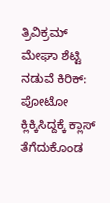ತ್ರಿವಿಕ್ರಮ್ ಮೇಘಾ ಶೆಟ್ಟಿ ನಡುವೆ ಕಿರಿಕ್: ಪೋಟೋ ಕ್ಲಿಕ್ಕಿಸಿದ್ದಕ್ಕೆ ಕ್ಲಾಸ್ ತೆಗೆದುಕೊಂಡ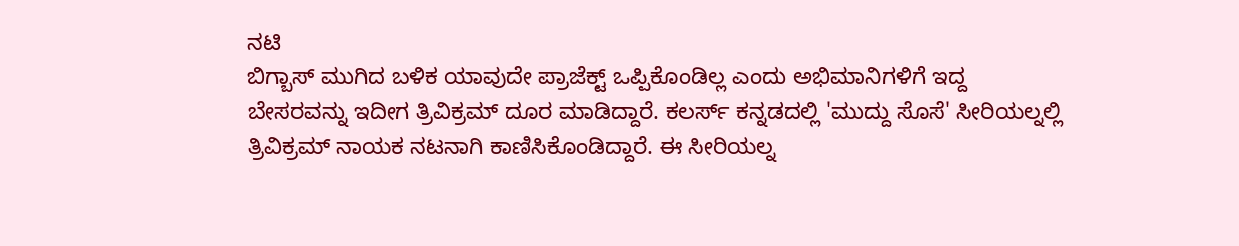ನಟಿ
ಬಿಗ್ಬಾಸ್ ಮುಗಿದ ಬಳಿಕ ಯಾವುದೇ ಪ್ರಾಜೆಕ್ಟ್ ಒಪ್ಪಿಕೊಂಡಿಲ್ಲ ಎಂದು ಅಭಿಮಾನಿಗಳಿಗೆ ಇದ್ದ ಬೇಸರವನ್ನು ಇದೀಗ ತ್ರಿವಿಕ್ರಮ್ ದೂರ ಮಾಡಿದ್ದಾರೆ. ಕಲರ್ಸ್ ಕನ್ನಡದಲ್ಲಿ 'ಮುದ್ದು ಸೊಸೆ' ಸೀರಿಯಲ್ನಲ್ಲಿ ತ್ರಿವಿಕ್ರಮ್ ನಾಯಕ ನಟನಾಗಿ ಕಾಣಿಸಿಕೊಂಡಿದ್ದಾರೆ. ಈ ಸೀರಿಯಲ್ನ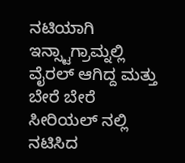ನಟಿಯಾಗಿ ಇನ್ಸ್ಟಾಗ್ರಾಮ್ನಲ್ಲಿ ವೈರಲ್ ಆಗಿದ್ದ ಮತ್ತು ಬೇರೆ ಬೇರೆ ಸೀರಿಯಲ್ ನಲ್ಲಿ ನಟಿಸಿದ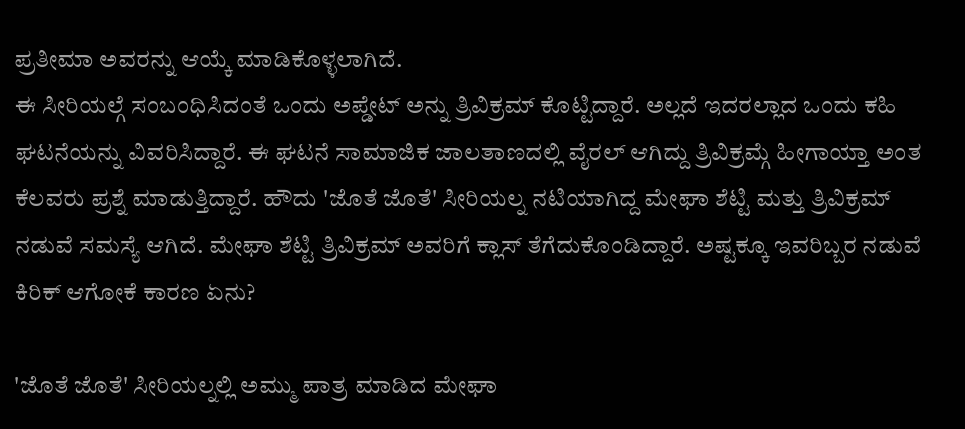ಪ್ರತೀಮಾ ಅವರನ್ನು ಆಯ್ಕೆ ಮಾಡಿಕೊಳ್ಳಲಾಗಿದೆ.
ಈ ಸೀರಿಯಲ್ಗೆ ಸಂಬಂಧಿಸಿದಂತೆ ಒಂದು ಅಪ್ಡೇಟ್ ಅನ್ನು ತ್ರಿವಿಕ್ರಮ್ ಕೊಟ್ಟಿದ್ದಾರೆ. ಅಲ್ಲದೆ ಇದರಲ್ಲಾದ ಒಂದು ಕಹಿ ಘಟನೆಯನ್ನು ವಿವರಿಸಿದ್ದಾರೆ. ಈ ಘಟನೆ ಸಾಮಾಜಿಕ ಜಾಲತಾಣದಲ್ಲಿ ವೈರಲ್ ಆಗಿದ್ದು ತ್ರಿವಿಕ್ರಮ್ಗೆ ಹೀಗಾಯ್ತಾ ಅಂತ ಕೆಲವರು ಪ್ರಶ್ನೆ ಮಾಡುತ್ತಿದ್ದಾರೆ. ಹೌದು 'ಜೊತೆ ಜೊತೆ' ಸೀರಿಯಲ್ನ ನಟಿಯಾಗಿದ್ದ ಮೇಘಾ ಶೆಟ್ಟಿ ಮತ್ತು ತ್ರಿವಿಕ್ರಮ್ ನಡುವೆ ಸಮಸ್ಯೆ ಆಗಿದೆ. ಮೇಘಾ ಶೆಟ್ಟಿ ತ್ರಿವಿಕ್ರಮ್ ಅವರಿಗೆ ಕ್ಲಾಸ್ ತೆಗೆದುಕೊಂಡಿದ್ದಾರೆ. ಅಷ್ಟಕ್ಕೂ ಇವರಿಬ್ಬರ ನಡುವೆ ಕಿರಿಕ್ ಆಗೋಕೆ ಕಾರಣ ಏನು?

'ಜೊತೆ ಜೊತೆ' ಸೀರಿಯಲ್ನಲ್ಲಿ ಅಮ್ಮು ಪಾತ್ರ ಮಾಡಿದ ಮೇಘಾ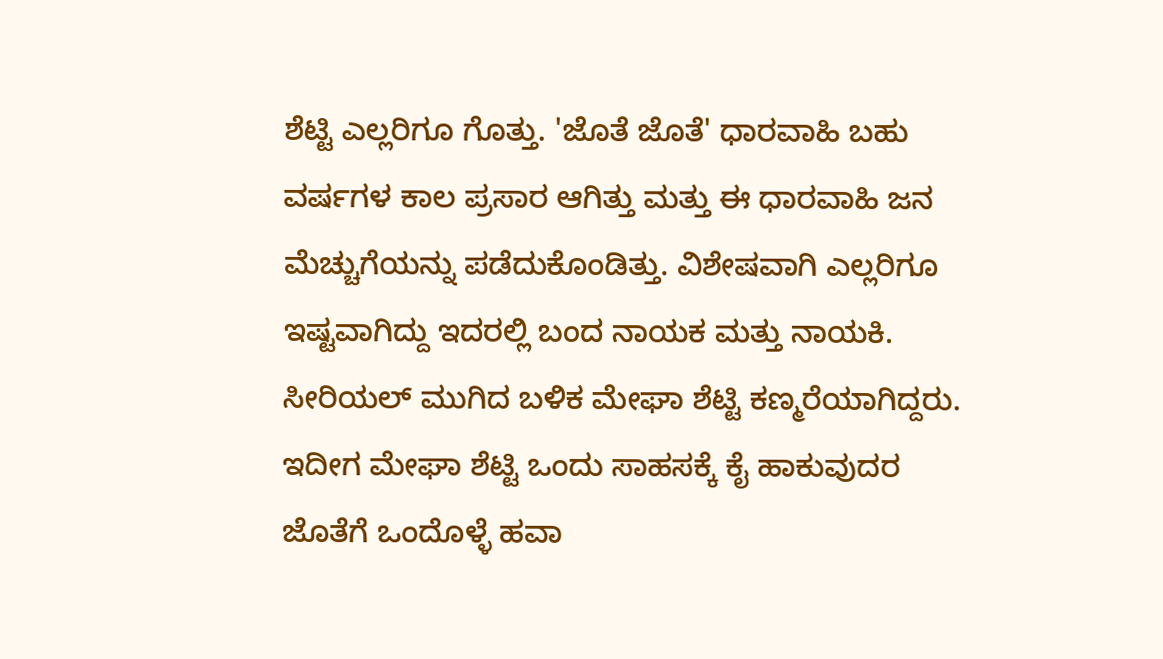ಶೆಟ್ಟಿ ಎಲ್ಲರಿಗೂ ಗೊತ್ತು. 'ಜೊತೆ ಜೊತೆ' ಧಾರವಾಹಿ ಬಹು ವರ್ಷಗಳ ಕಾಲ ಪ್ರಸಾರ ಆಗಿತ್ತು ಮತ್ತು ಈ ಧಾರವಾಹಿ ಜನ ಮೆಚ್ಚುಗೆಯನ್ನು ಪಡೆದುಕೊಂಡಿತ್ತು. ವಿಶೇಷವಾಗಿ ಎಲ್ಲರಿಗೂ ಇಷ್ಟವಾಗಿದ್ದು ಇದರಲ್ಲಿ ಬಂದ ನಾಯಕ ಮತ್ತು ನಾಯಕಿ. ಸೀರಿಯಲ್ ಮುಗಿದ ಬಳಿಕ ಮೇಘಾ ಶೆಟ್ಟಿ ಕಣ್ಮರೆಯಾಗಿದ್ದರು.
ಇದೀಗ ಮೇಘಾ ಶೆಟ್ಟಿ ಒಂದು ಸಾಹಸಕ್ಕೆ ಕೈ ಹಾಕುವುದರ ಜೊತೆಗೆ ಒಂದೊಳ್ಳೆ ಹವಾ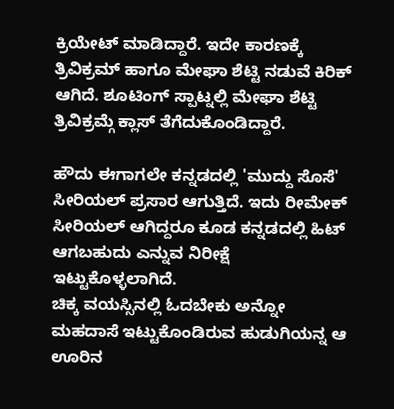ಕ್ರಿಯೇಟ್ ಮಾಡಿದ್ದಾರೆ. ಇದೇ ಕಾರಣಕ್ಕೆ ತ್ರಿವಿಕ್ರಮ್ ಹಾಗೂ ಮೇಘಾ ಶೆಟ್ಟಿ ನಡುವೆ ಕಿರಿಕ್ ಆಗಿದೆ. ಶೂಟಿಂಗ್ ಸ್ಪಾಟ್ನಲ್ಲಿ ಮೇಘಾ ಶೆಟ್ಟಿ ತ್ರಿವಿಕ್ರಮ್ಗೆ ಕ್ಲಾಸ್ ತೆಗೆದುಕೊಂಡಿದ್ದಾರೆ.

ಹೌದು ಈಗಾಗಲೇ ಕನ್ನಡದಲ್ಲಿ 'ಮುದ್ದು ಸೊಸೆ' ಸೀರಿಯಲ್ ಪ್ರಸಾರ ಆಗುತ್ತಿದೆ. ಇದು ರೀಮೇಕ್ ಸೀರಿಯಲ್ ಆಗಿದ್ದರೂ ಕೂಡ ಕನ್ನಡದಲ್ಲಿ ಹಿಟ್ ಆಗಬಹುದು ಎನ್ನುವ ನಿರೀಕ್ಷೆ ಇಟ್ಟುಕೊಳ್ಳಲಾಗಿದೆ.
ಚಿಕ್ಕ ವಯಸ್ಸಿನಲ್ಲಿ ಓದಬೇಕು ಅನ್ನೋ ಮಹದಾಸೆ ಇಟ್ಟುಕೊಂಡಿರುವ ಹುಡುಗಿಯನ್ನ ಆ ಊರಿನ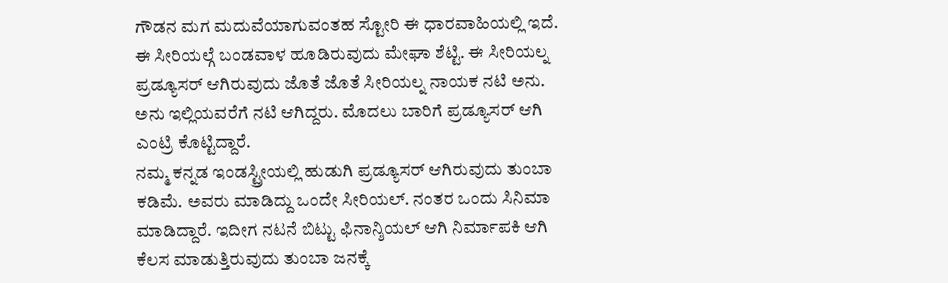ಗೌಡನ ಮಗ ಮದುವೆಯಾಗುವಂತಹ ಸ್ಟೋರಿ ಈ ಧಾರವಾಹಿಯಲ್ಲಿ ಇದೆ. ಈ ಸೀರಿಯಲ್ಗೆ ಬಂಡವಾಳ ಹೂಡಿರುವುದು ಮೇಘಾ ಶೆಟ್ಟಿ. ಈ ಸೀರಿಯಲ್ನ ಪ್ರಡ್ಯೂಸರ್ ಆಗಿರುವುದು ಜೊತೆ ಜೊತೆ ಸೀರಿಯಲ್ನ ನಾಯಕ ನಟಿ ಅನು. ಅನು ಇಲ್ಲಿಯವರೆಗೆ ನಟಿ ಆಗಿದ್ದರು. ಮೊದಲು ಬಾರಿಗೆ ಪ್ರಡ್ಯೂಸರ್ ಆಗಿ ಎಂಟ್ರಿ ಕೊಟ್ಟಿದ್ದಾರೆ.
ನಮ್ಮ ಕನ್ನಡ ಇಂಡಸ್ಟ್ರೀಯಲ್ಲಿ ಹುಡುಗಿ ಪ್ರಡ್ಯೂಸರ್ ಆಗಿರುವುದು ತುಂಬಾ ಕಡಿಮೆ. ಅವರು ಮಾಡಿದ್ದು ಒಂದೇ ಸೀರಿಯಲ್. ನಂತರ ಒಂದು ಸಿನಿಮಾ ಮಾಡಿದ್ದಾರೆ. ಇದೀಗ ನಟನೆ ಬಿಟ್ಟು ಫಿನಾನ್ಶಿಯಲ್ ಆಗಿ ನಿರ್ಮಾಪಕಿ ಆಗಿ ಕೆಲಸ ಮಾಡುತ್ತಿರುವುದು ತುಂಬಾ ಜನಕ್ಕೆ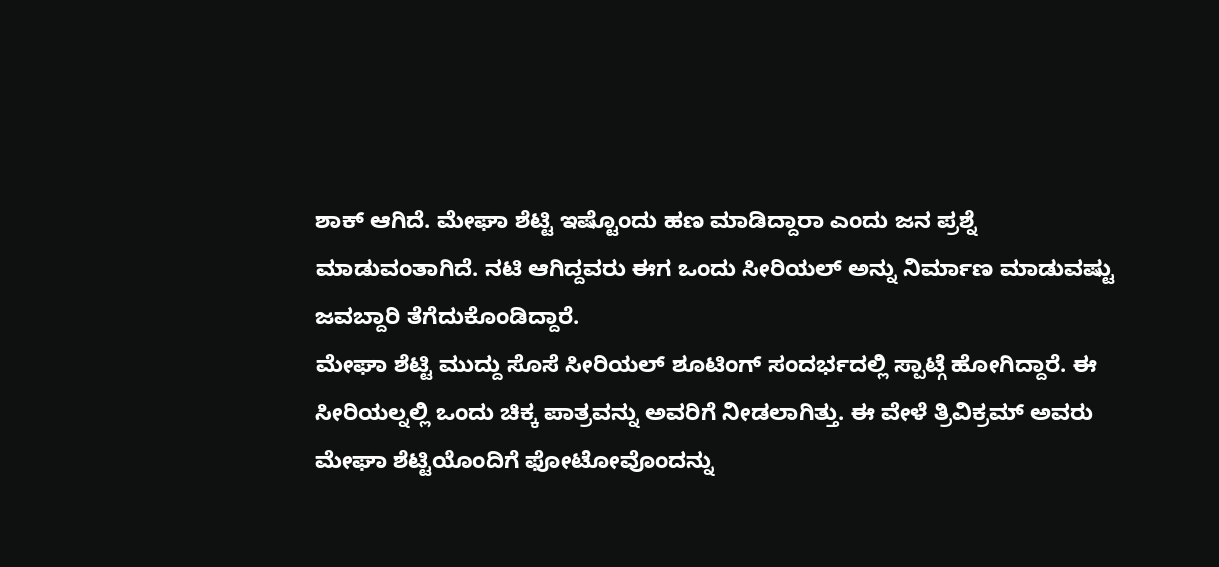ಶಾಕ್ ಆಗಿದೆ. ಮೇಘಾ ಶೆಟ್ಟಿ ಇಷ್ಟೊಂದು ಹಣ ಮಾಡಿದ್ದಾರಾ ಎಂದು ಜನ ಪ್ರಶ್ನೆ ಮಾಡುವಂತಾಗಿದೆ. ನಟಿ ಆಗಿದ್ದವರು ಈಗ ಒಂದು ಸೀರಿಯಲ್ ಅನ್ನು ನಿರ್ಮಾಣ ಮಾಡುವಷ್ಟು ಜವಬ್ದಾರಿ ತೆಗೆದುಕೊಂಡಿದ್ದಾರೆ.
ಮೇಘಾ ಶೆಟ್ಟಿ ಮುದ್ದು ಸೊಸೆ ಸೀರಿಯಲ್ ಶೂಟಿಂಗ್ ಸಂದರ್ಭದಲ್ಲಿ ಸ್ಪಾಟ್ಗೆ ಹೋಗಿದ್ದಾರೆ. ಈ ಸೀರಿಯಲ್ನಲ್ಲಿ ಒಂದು ಚಿಕ್ಕ ಪಾತ್ರವನ್ನು ಅವರಿಗೆ ನೀಡಲಾಗಿತ್ತು. ಈ ವೇಳೆ ತ್ರಿವಿಕ್ರಮ್ ಅವರು ಮೇಘಾ ಶೆಟ್ಟಿಯೊಂದಿಗೆ ಫೋಟೋವೊಂದನ್ನು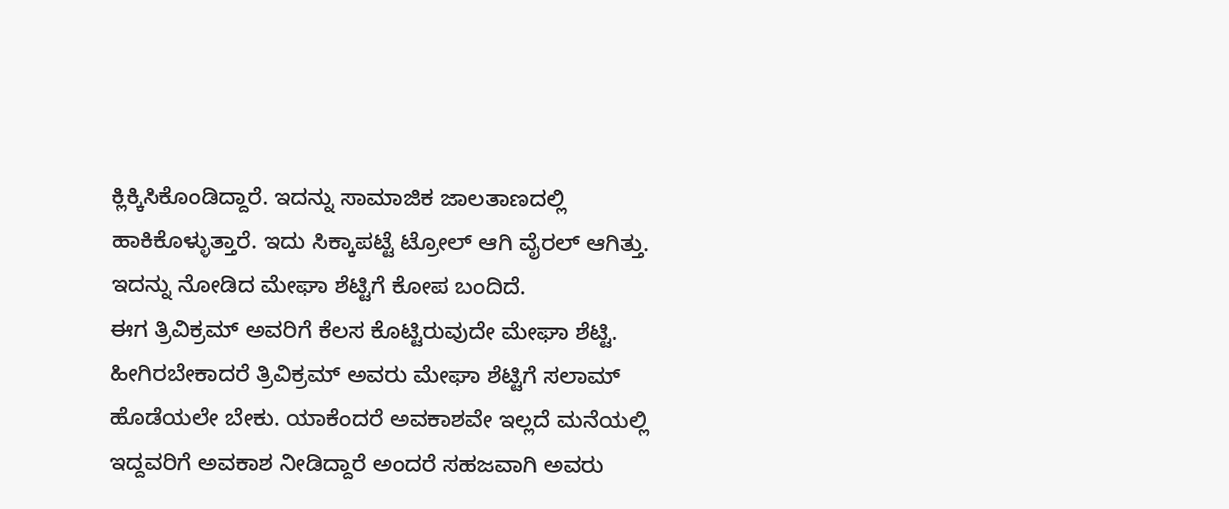ಕ್ಲಿಕ್ಕಿಸಿಕೊಂಡಿದ್ದಾರೆ. ಇದನ್ನು ಸಾಮಾಜಿಕ ಜಾಲತಾಣದಲ್ಲಿ ಹಾಕಿಕೊಳ್ಳುತ್ತಾರೆ. ಇದು ಸಿಕ್ಕಾಪಟ್ಟೆ ಟ್ರೋಲ್ ಆಗಿ ವೈರಲ್ ಆಗಿತ್ತು. ಇದನ್ನು ನೋಡಿದ ಮೇಘಾ ಶೆಟ್ಟಿಗೆ ಕೋಪ ಬಂದಿದೆ.
ಈಗ ತ್ರಿವಿಕ್ರಮ್ ಅವರಿಗೆ ಕೆಲಸ ಕೊಟ್ಟಿರುವುದೇ ಮೇಘಾ ಶೆಟ್ಟಿ. ಹೀಗಿರಬೇಕಾದರೆ ತ್ರಿವಿಕ್ರಮ್ ಅವರು ಮೇಘಾ ಶೆಟ್ಟಿಗೆ ಸಲಾಮ್ ಹೊಡೆಯಲೇ ಬೇಕು. ಯಾಕೆಂದರೆ ಅವಕಾಶವೇ ಇಲ್ಲದೆ ಮನೆಯಲ್ಲಿ ಇದ್ದವರಿಗೆ ಅವಕಾಶ ನೀಡಿದ್ದಾರೆ ಅಂದರೆ ಸಹಜವಾಗಿ ಅವರು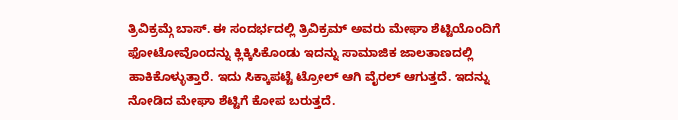ತ್ರಿವಿಕ್ರಮ್ಗೆ ಬಾಸ್. ಈ ಸಂದರ್ಭದಲ್ಲಿ ತ್ರಿವಿಕ್ರಮ್ ಅವರು ಮೇಘಾ ಶೆಟ್ಟಿಯೊಂದಿಗೆ ಫೋಟೋವೊಂದನ್ನು ಕ್ಲಿಕ್ಕಿಸಿಕೊಂಡು ಇದನ್ನು ಸಾಮಾಜಿಕ ಜಾಲತಾಣದಲ್ಲಿ ಹಾಕಿಕೊಳ್ಳುತ್ತಾರೆ. ಇದು ಸಿಕ್ಕಾಪಟ್ಟೆ ಟ್ರೋಲ್ ಆಗಿ ವೈರಲ್ ಆಗುತ್ತದೆ. ಇದನ್ನು ನೋಡಿದ ಮೇಘಾ ಶೆಟ್ಟಿಗೆ ಕೋಪ ಬರುತ್ತದೆ.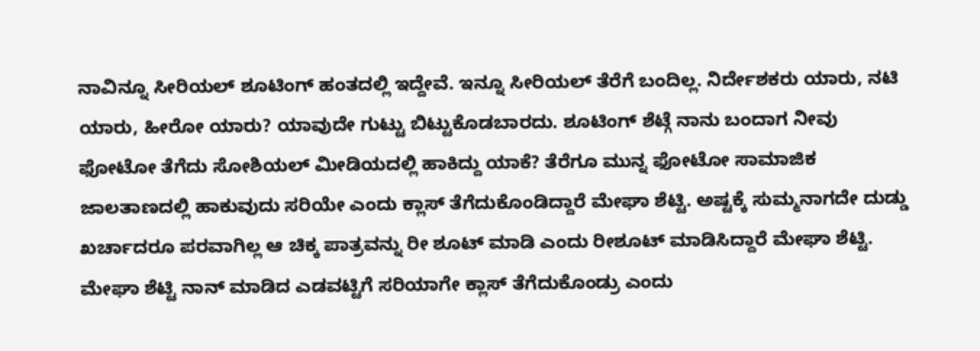ನಾವಿನ್ನೂ ಸೀರಿಯಲ್ ಶೂಟಿಂಗ್ ಹಂತದಲ್ಲಿ ಇದ್ದೇವೆ. ಇನ್ನೂ ಸೀರಿಯಲ್ ತೆರೆಗೆ ಬಂದಿಲ್ಲ. ನಿರ್ದೇಶಕರು ಯಾರು, ನಟಿ ಯಾರು, ಹೀರೋ ಯಾರು? ಯಾವುದೇ ಗುಟ್ಟು ಬಿಟ್ಟುಕೊಡಬಾರದು. ಶೂಟಿಂಗ್ ಶೆಟ್ಗೆ ನಾನು ಬಂದಾಗ ನೀವು ಫೋಟೋ ತೆಗೆದು ಸೋಶಿಯಲ್ ಮೀಡಿಯದಲ್ಲಿ ಹಾಕಿದ್ದು ಯಾಕೆ? ತೆರೆಗೂ ಮುನ್ನ ಫೋಟೋ ಸಾಮಾಜಿಕ ಜಾಲತಾಣದಲ್ಲಿ ಹಾಕುವುದು ಸರಿಯೇ ಎಂದು ಕ್ಲಾಸ್ ತೆಗೆದುಕೊಂಡಿದ್ದಾರೆ ಮೇಘಾ ಶೆಟ್ಟಿ. ಅಷ್ಟಕ್ಕೆ ಸುಮ್ಮನಾಗದೇ ದುಡ್ಡು ಖರ್ಚಾದರೂ ಪರವಾಗಿಲ್ಲ ಆ ಚಿಕ್ಕ ಪಾತ್ರವನ್ನು ರೀ ಶೂಟ್ ಮಾಡಿ ಎಂದು ರೀಶೂಟ್ ಮಾಡಿಸಿದ್ದಾರೆ ಮೇಘಾ ಶೆಟ್ಟಿ. ಮೇಘಾ ಶೆಟ್ಟಿ ನಾನ್ ಮಾಡಿದ ಎಡವಟ್ಟಿಗೆ ಸರಿಯಾಗೇ ಕ್ಲಾಸ್ ತೆಗೆದುಕೊಂಡ್ರು ಎಂದು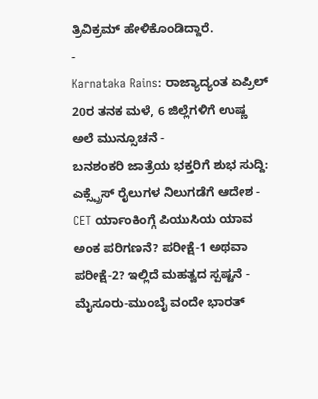ತ್ರಿವಿಕ್ರಮ್ ಹೇಳಿಕೊಂಡಿದ್ದಾರೆ.
-
Karnataka Rains: ರಾಜ್ಯಾದ್ಯಂತ ಏಪ್ರಿಲ್ 20ರ ತನಕ ಮಳೆ, 6 ಜಿಲ್ಲೆಗಳಿಗೆ ಉಷ್ಣ ಅಲೆ ಮುನ್ಸೂಚನೆ -
ಬನಶಂಕರಿ ಜಾತ್ರೆಯ ಭಕ್ತರಿಗೆ ಶುಭ ಸುದ್ದಿ: ಎಕ್ಸ್ಪ್ರೆಸ್ ರೈಲುಗಳ ನಿಲುಗಡೆಗೆ ಆದೇಶ -
CET ರ್ಯಾಂಕಿಂಗ್ಗೆ ಪಿಯುಸಿಯ ಯಾವ ಅಂಕ ಪರಿಗಣನೆ? ಪರೀಕ್ಷೆ-1 ಅಥವಾ ಪರೀಕ್ಷೆ-2? ಇಲ್ಲಿದೆ ಮಹತ್ವದ ಸ್ಪಷ್ಟನೆ -
ಮೈಸೂರು-ಮುಂಬೈ ವಂದೇ ಭಾರತ್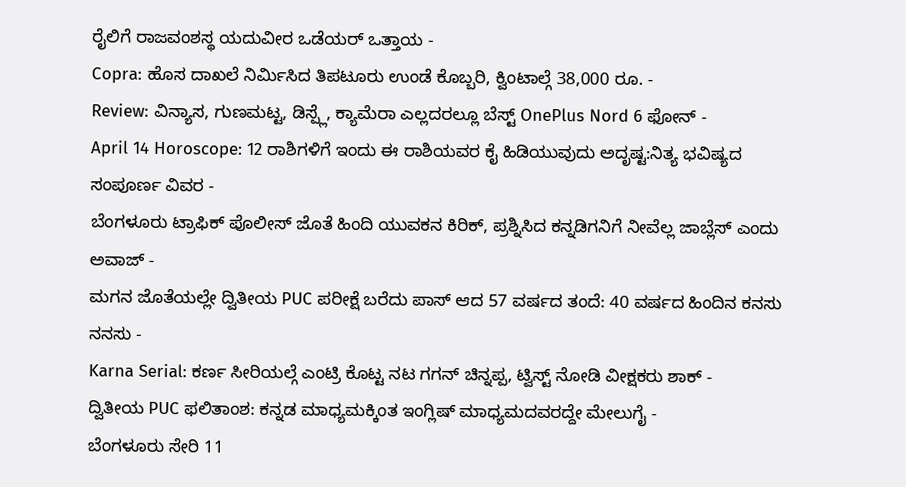ರೈಲಿಗೆ ರಾಜವಂಶಸ್ಥ ಯದುವೀರ ಒಡೆಯರ್ ಒತ್ತಾಯ -
Copra: ಹೊಸ ದಾಖಲೆ ನಿರ್ಮಿಸಿದ ತಿಪಟೂರು ಉಂಡೆ ಕೊಬ್ಬರಿ, ಕ್ವಿಂಟಾಲ್ಗೆ 38,000 ರೂ. -
Review: ವಿನ್ಯಾಸ, ಗುಣಮಟ್ಟ, ಡಿಸ್ಪ್ಲೆ, ಕ್ಯಾಮೆರಾ ಎಲ್ಲದರಲ್ಲೂ ಬೆಸ್ಟ್ OnePlus Nord 6 ಫೋನ್ -
April 14 Horoscope: 12 ರಾಶಿಗಳಿಗೆ ಇಂದು ಈ ರಾಶಿಯವರ ಕೈ ಹಿಡಿಯುವುದು ಅದೃಷ್ಟ:ನಿತ್ಯ ಭವಿಷ್ಯದ ಸಂಪೂರ್ಣ ವಿವರ -
ಬೆಂಗಳೂರು ಟ್ರಾಫಿಕ್ ಪೊಲೀಸ್ ಜೊತೆ ಹಿಂದಿ ಯುವಕನ ಕಿರಿಕ್, ಪ್ರಶ್ನಿಸಿದ ಕನ್ನಡಿಗನಿಗೆ ನೀವೆಲ್ಲ ಜಾಬ್ಲೆಸ್ ಎಂದು ಅವಾಜ್ -
ಮಗನ ಜೊತೆಯಲ್ಲೇ ದ್ವಿತೀಯ PUC ಪರೀಕ್ಷೆ ಬರೆದು ಪಾಸ್ ಆದ 57 ವರ್ಷದ ತಂದೆ: 40 ವರ್ಷದ ಹಿಂದಿನ ಕನಸು ನನಸು -
Karna Serial: ಕರ್ಣ ಸೀರಿಯಲ್ಗೆ ಎಂಟ್ರಿ ಕೊಟ್ಟ ನಟ ಗಗನ್ ಚಿನ್ನಪ್ಪ, ಟ್ವಿಸ್ಟ್ ನೋಡಿ ವೀಕ್ಷಕರು ಶಾಕ್ -
ದ್ವಿತೀಯ PUC ಫಲಿತಾಂಶ: ಕನ್ನಡ ಮಾಧ್ಯಮಕ್ಕಿಂತ ಇಂಗ್ಲಿಷ್ ಮಾಧ್ಯಮದವರದ್ದೇ ಮೇಲುಗೈ -
ಬೆಂಗಳೂರು ಸೇರಿ 11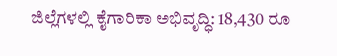ಜಿಲ್ಲೆಗಳಲ್ಲಿ ಕೈಗಾರಿಕಾ ಅಭಿವೃದ್ಧಿ: 18,430 ರೂ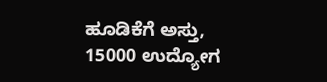ಹೂಡಿಕೆಗೆ ಅಸ್ತು, 15000 ಉದ್ಯೋಗ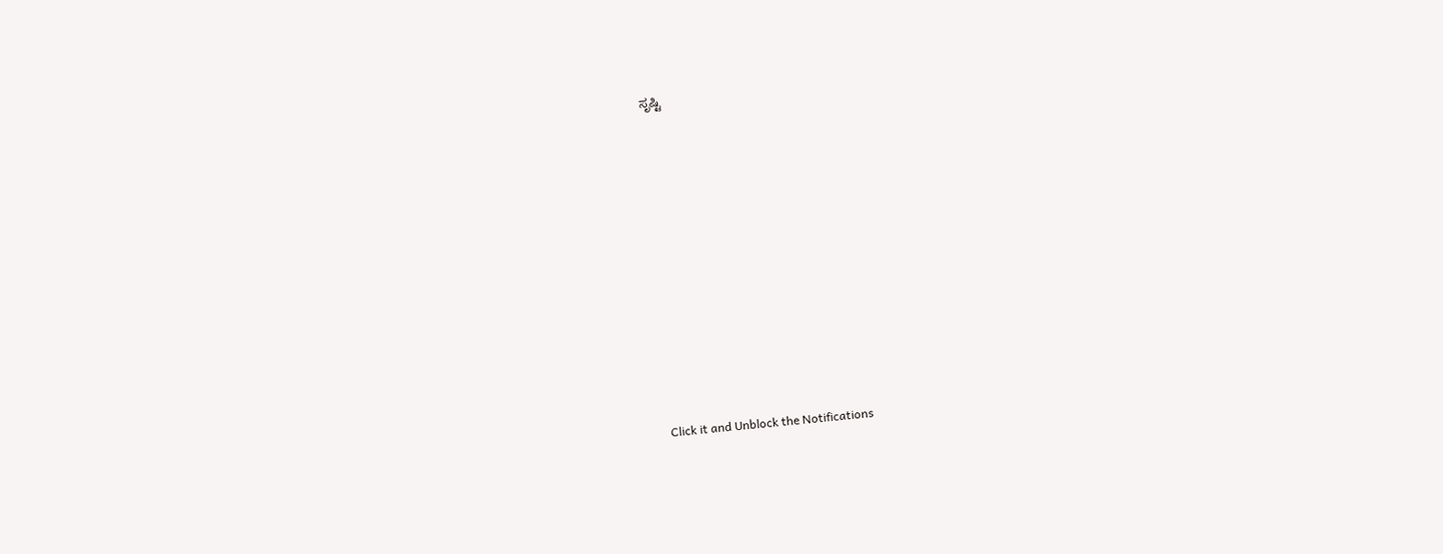ಸೃಷ್ಟಿ












Click it and Unblock the Notifications